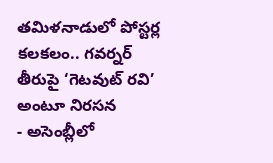తమిళనాడులో పోస్టర్ల కలకలం.. గవర్నర్ తీరుపై ‘గెటవుట్ రవి’ అంటూ నిరసన
- అసెంబ్లీలో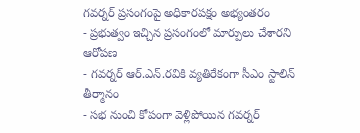గవర్నర్ ప్రసంగంపై అధికారపక్షం అభ్యంతరం
- ప్రభుత్వం ఇచ్చిన ప్రసంగంలో మార్పులు చేశారని ఆరోపణ
- గవర్నర్ ఆర్.ఎన్.రవికి వ్యతిరేకంగా సీఎం స్టాలిన్ తీర్మానం
- సభ నుంచి కోపంగా వెళ్లిపోయిన గవర్నర్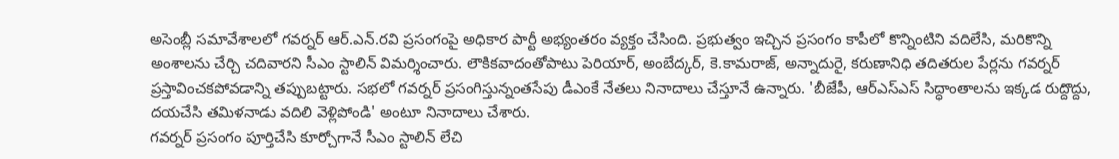అసెంబ్లీ సమావేశాలలో గవర్నర్ ఆర్.ఎన్.రవి ప్రసంగంపై అధికార పార్టీ అభ్యంతరం వ్యక్తం చేసింది. ప్రభుత్వం ఇచ్చిన ప్రసంగం కాపీలో కొన్నింటిని వదిలేసి, మరికొన్ని అంశాలను చేర్చి చదివారని సీఎం స్టాలిన్ విమర్శించారు. లౌకికవాదంతోపాటు పెరియార్, అంబేద్కర్, కె.కామరాజ్, అన్నాదురై, కరుణానిధి తదితరుల పేర్లను గవర్నర్ ప్రస్తావించకపోవడాన్ని తప్పుబట్టారు. సభలో గవర్నర్ ప్రసంగిస్తున్నంతసేపు డీఎంకే నేతలు నినాదాలు చేస్తూనే ఉన్నారు. 'బీజేపీ, ఆర్ఎస్ఎస్ సిద్ధాంతాలను ఇక్కడ రుద్దొద్దు, దయచేసి తమిళనాడు వదిలి వెళ్లిపోండి' అంటూ నినాదాలు చేశారు.
గవర్నర్ ప్రసంగం పూర్తిచేసి కూర్చోగానే సీఎం స్టాలిన్ లేచి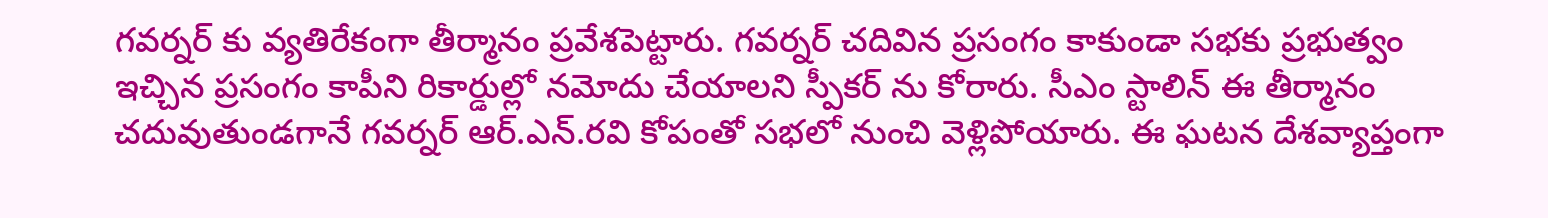గవర్నర్ కు వ్యతిరేకంగా తీర్మానం ప్రవేశపెట్టారు. గవర్నర్ చదివిన ప్రసంగం కాకుండా సభకు ప్రభుత్వం ఇచ్చిన ప్రసంగం కాపీని రికార్డుల్లో నమోదు చేయాలని స్పీకర్ ను కోరారు. సీఎం స్టాలిన్ ఈ తీర్మానం చదువుతుండగానే గవర్నర్ ఆర్.ఎన్.రవి కోపంతో సభలో నుంచి వెళ్లిపోయారు. ఈ ఘటన దేశవ్యాప్తంగా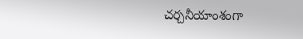చర్చనీయాంశంగా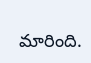మారింది.